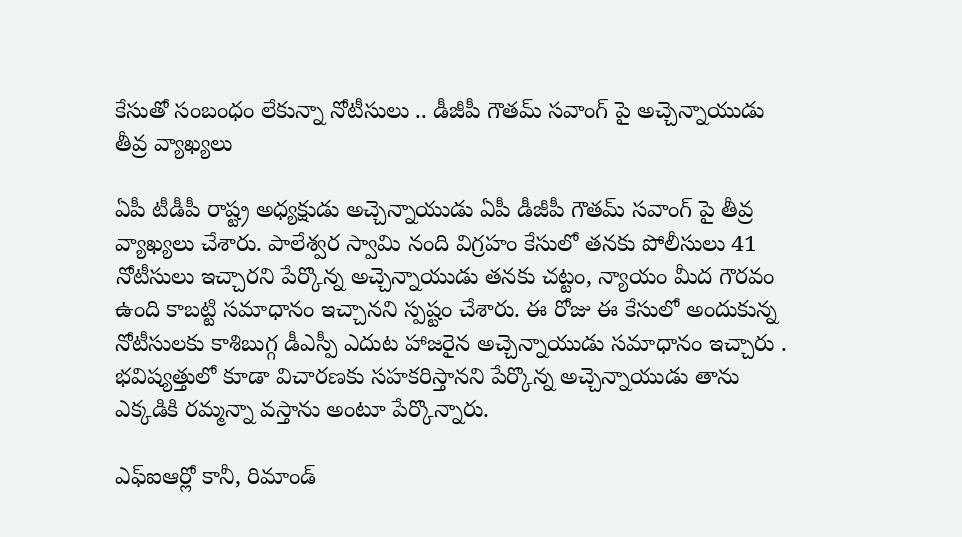కేసుతో సంబంధం లేకున్నా నోటీసులు .. డీజీపీ గౌతమ్ సవాంగ్ పై అచ్చెన్నాయుడు తీవ్ర వ్యాఖ్యలు

ఏపీ టీడీపీ రాష్ట్ర అధ్యక్షుడు అచ్చెన్నాయుడు ఏపీ డీజీపీ గౌతమ్ సవాంగ్ పై తీవ్ర వ్యాఖ్యలు చేశారు. పాలేశ్వర స్వామి నంది విగ్రహం కేసులో తనకు పోలీసులు 41 నోటీసులు ఇచ్చారని పేర్కొన్న అచ్చెన్నాయుడు తనకు చట్టం, న్యాయం మీద గౌరవం ఉంది కాబట్టి సమాధానం ఇచ్చానని స్పష్టం చేశారు. ఈ రోజు ఈ కేసులో అందుకున్న నోటీసులకు కాశిబుగ్గ డీఎస్పీ ఎదుట హాజరైన అచ్చెన్నాయుడు సమాధానం ఇచ్చారు . భవిష్యత్తులో కూడా విచారణకు సహకరిస్తానని పేర్కొన్న అచ్చెన్నాయుడు తాను ఎక్కడికి రమ్మన్నా వస్తాను అంటూ పేర్కొన్నారు.

ఎఫ్ఐఆర్లో కానీ, రిమాండ్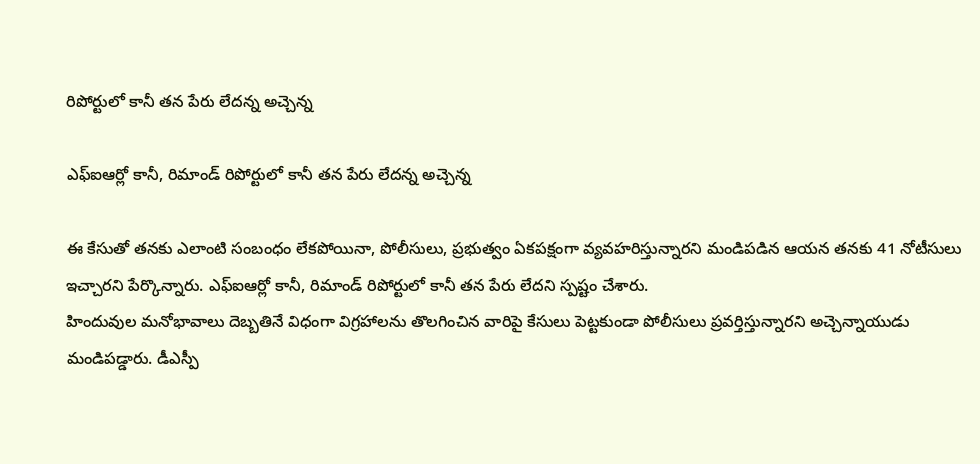రిపోర్టులో కానీ తన పేరు లేదన్న అచ్చెన్న

ఎఫ్ఐఆర్లో కానీ, రిమాండ్ రిపోర్టులో కానీ తన పేరు లేదన్న అచ్చెన్న

ఈ కేసుతో తనకు ఎలాంటి సంబంధం లేకపోయినా, పోలీసులు, ప్రభుత్వం ఏకపక్షంగా వ్యవహరిస్తున్నారని మండిపడిన ఆయన తనకు 41 నోటీసులు ఇచ్చారని పేర్కొన్నారు. ఎఫ్ఐఆర్లో కానీ, రిమాండ్ రిపోర్టులో కానీ తన పేరు లేదని స్పష్టం చేశారు.
హిందువుల మనోభావాలు దెబ్బతినే విధంగా విగ్రహాలను తొలగించిన వారిపై కేసులు పెట్టకుండా పోలీసులు ప్రవర్తిస్తున్నారని అచ్చెన్నాయుడు మండిపడ్డారు. డీఎస్పీ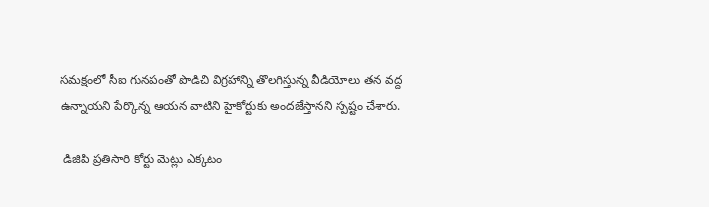సమక్షంలో సీఐ గునపంతో పొడిచి విగ్రహాన్ని తొలగిస్తున్న వీడియోలు తన వద్ద ఉన్నాయని పేర్కొన్న ఆయన వాటిని హైకోర్టుకు అందజేస్తానని స్పష్టం చేశారు.

 డిజిపి ప్రతిసారి కోర్టు మెట్లు ఎక్కటం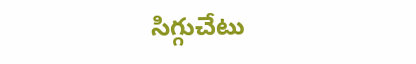సిగ్గుచేటు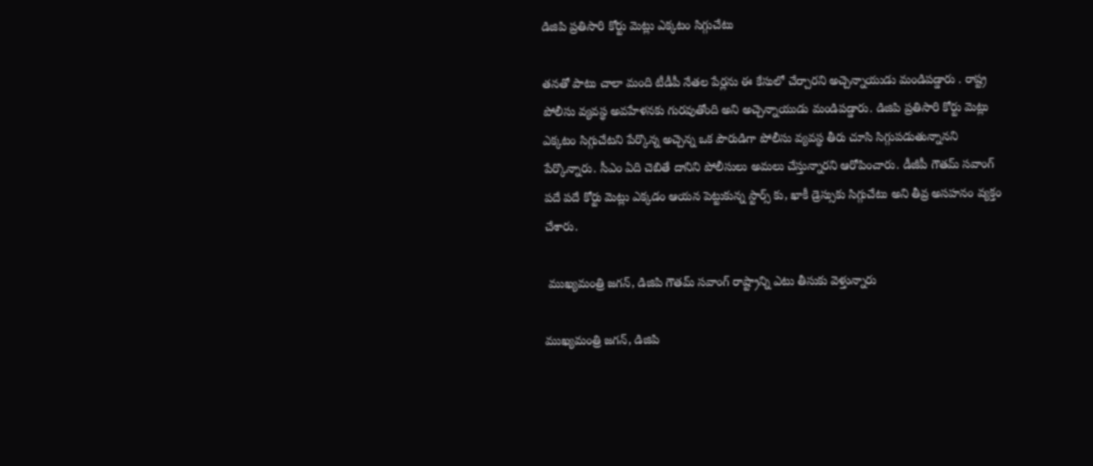డిజిపి ప్రతిసారి కోర్టు మెట్లు ఎక్కటం సిగ్గుచేటు

తనతో పాటు చాలా మంది టీడీపీ నేతల పేర్లను ఈ కేసులో చేర్చారని అచ్చెన్నాయుడు మండిపడ్డారు . రాష్ట్ర పోలీసు వ్యవస్థ అవహేళనకు గురవుతోంది అని అచ్చెన్నాయుడు మండిపడ్డారు. డిజిపి ప్రతిసారి కోర్టు మెట్లు ఎక్కటం సిగ్గుచేటని పేర్కొన్న అచ్చెన్న ఒక పౌరుడిగా పోలీసు వ్యవస్థ తీరు చూసి సిగ్గుపడుతున్నానని పేర్కొన్నారు. సీఎం ఏది చెబితే దానిని పోలీసులు అమలు చేస్తున్నారని ఆరోపించారు. డీజీపీ గౌతమ్ సవాంగ్ పదే పదే కోర్టు మెట్లు ఎక్కడం ఆయన పెట్టుకున్న స్టార్స్ కు, ఖాకీ డ్రెస్సుకు సిగ్గుచేటు అని తీవ్ర అసహనం వ్యక్తం చేశారు.

 ముఖ్యమంత్రి జగన్, డిజిపి గౌతమ్ సవాంగ్ రాష్ట్రాన్ని ఎటు తీసుకు వెళ్తున్నారు

ముఖ్యమంత్రి జగన్, డిజిపి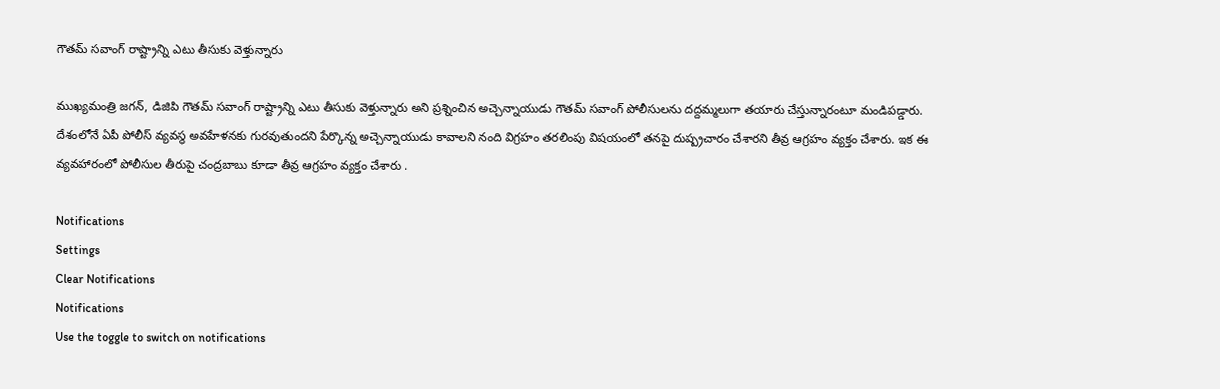గౌతమ్ సవాంగ్ రాష్ట్రాన్ని ఎటు తీసుకు వెళ్తున్నారు

ముఖ్యమంత్రి జగన్, డిజిపి గౌతమ్ సవాంగ్ రాష్ట్రాన్ని ఎటు తీసుకు వెళ్తున్నారు అని ప్రశ్నించిన అచ్చెన్నాయుడు గౌతమ్ సవాంగ్ పోలీసులను దద్దమ్మలుగా తయారు చేస్తున్నారంటూ మండిపడ్డారు. దేశంలోనే ఏపీ పోలీస్ వ్యవస్థ అవహేళనకు గురవుతుందని పేర్కొన్న అచ్చెన్నాయుడు కావాలని నంది విగ్రహం తరలింపు విషయంలో తనపై దుష్ప్రచారం చేశారని తీవ్ర ఆగ్రహం వ్యక్తం చేశారు. ఇక ఈ వ్యవహారంలో పోలీసుల తీరుపై చంద్రబాబు కూడా తీవ్ర ఆగ్రహం వ్యక్తం చేశారు .

Notifications
Settings
Clear Notifications
Notifications
Use the toggle to switch on notifications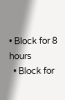• Block for 8 hours
  • Block for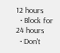12 hours
  • Block for 24 hours
  • Don't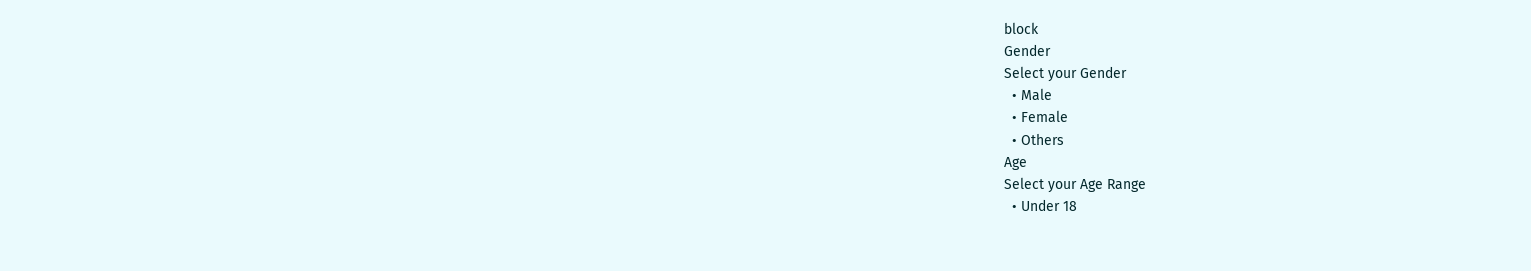block
Gender
Select your Gender
  • Male
  • Female
  • Others
Age
Select your Age Range
  • Under 18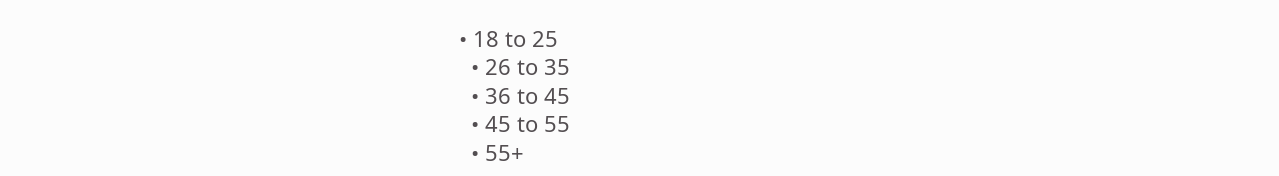• 18 to 25
  • 26 to 35
  • 36 to 45
  • 45 to 55
  • 55+